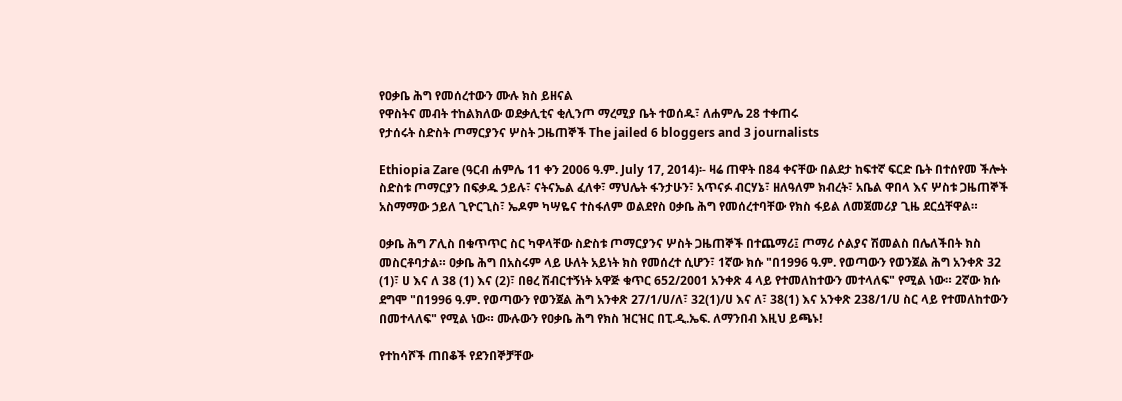የዐቃቤ ሕግ የመሰረተውን ሙሉ ክስ ይዘናል
የዋስትና መብት ተከልክለው ወደቃሊቲና ቂሊንጦ ማረሚያ ቤት ተወሰዱ፣ ለሐምሌ 28 ተቀጠሩ
የታሰሩት ስድስት ጦማርያንና ሦስት ጋዜጠኞች The jailed 6 bloggers and 3 journalists

Ethiopia Zare (ዓርብ ሐምሌ 11 ቀን 2006 ዓ.ም. July 17, 2014)፡- ዛሬ ጠዋት በ84 ቀናቸው በልደታ ከፍተኛ ፍርድ ቤት በተሰየመ ችሎት ስድስቱ ጦማርያን በፍቃዱ ኃይሉ፣ ናትናኤል ፈለቀ፣ ማህሌት ፋንታሁን፣ አጥናፉ ብርሃኔ፣ ዘለዓለም ክብረት፣ አቤል ዋበላ እና ሦስቱ ጋዜጠኞች አስማማው ኃይለ ጊዮርጊስ፣ ኤዶም ካሣዬና ተስፋለም ወልደየስ ዐቃቤ ሕግ የመሰረተባቸው የክስ ፋይል ለመጀመሪያ ጊዜ ደርሷቸዋል።

ዐቃቤ ሕግ ፖሊስ በቁጥጥር ስር ካዋላቸው ስድስቱ ጦማርያንና ሦስት ጋዜጠኞች በተጨማሪ፤ ጦማሪ ሶልያና ሽመልስ በሌለችበት ክስ መስርቶባታል። ዐቃቤ ሕግ በአስሩም ላይ ሁለት አይነት ክስ የመሰረተ ሲሆን፣ 1ኛው ክሱ "በ1996 ዓ.ም. የወጣውን የወንጀል ሕግ አንቀጽ 32 (1)፣ ሀ እና ለ 38 (1) እና (2)፣ በፀረ ሽብርተኝነት አዋጅ ቁጥር 652/2001 አንቀጽ 4 ላይ የተመለከተውን መተላለፍ" የሚል ነው። 2ኛው ክሱ ደግሞ "በ1996 ዓ.ም. የወጣውን የወንጀል ሕግ አንቀጽ 27/1/ሀ/ለ፣ 32(1)/ሀ እና ለ፣ 38(1) እና አንቀጽ 238/1/ሀ ስር ላይ የተመለከተውን በመተላለፍ" የሚል ነው። ሙሉውን የዐቃቤ ሕግ የክስ ዝርዝር በፒ.ዲ.ኤፍ. ለማንበብ እዚህ ይጫኑ!

የተከሳሾች ጠበቆች የደንበኞቻቸው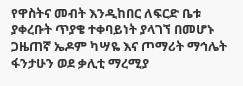የዋስትና መብት እንዲከበር ለፍርድ ቤቱ ያቀረቡት ጥያቄ ተቀባይነት ያላገኘ በመሆኑ ጋዜጠኛ ኤዶም ካሣዬ እና ጦማሪት ማኅሌት ፋንታሁን ወደ ቃሊቲ ማረሚያ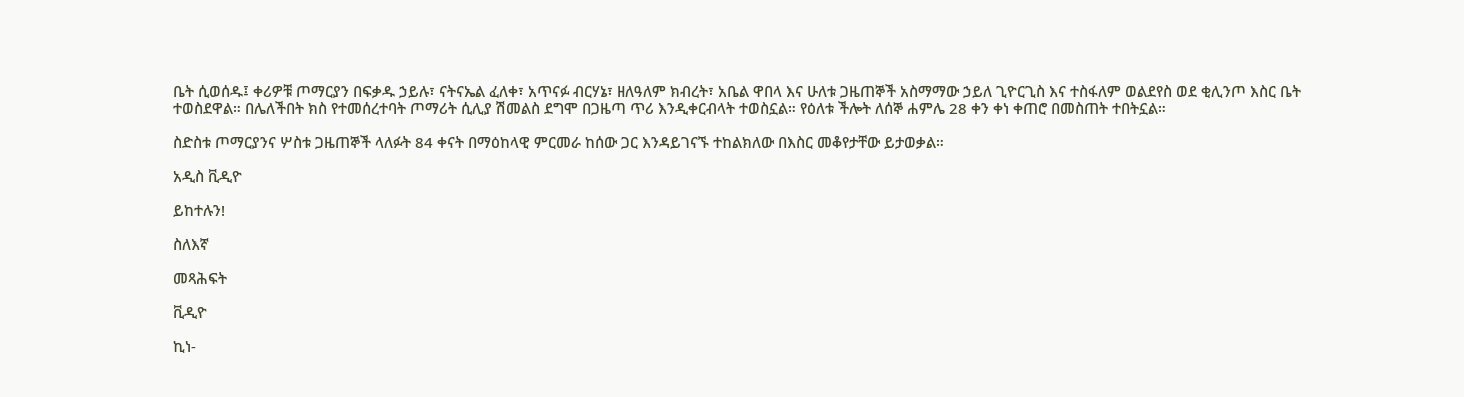ቤት ሲወሰዱ፤ ቀሪዎቹ ጦማርያን በፍቃዱ ኃይሉ፣ ናትናኤል ፈለቀ፣ አጥናፉ ብርሃኔ፣ ዘለዓለም ክብረት፣ አቤል ዋበላ እና ሁለቱ ጋዜጠኞች አስማማው ኃይለ ጊዮርጊስ እና ተስፋለም ወልደየስ ወደ ቂሊንጦ እስር ቤት ተወስደዋል። በሌለችበት ክስ የተመሰረተባት ጦማሪት ሲሊያ ሽመልስ ደግሞ በጋዜጣ ጥሪ እንዲቀርብላት ተወስኗል። የዕለቱ ችሎት ለሰኞ ሐምሌ 28 ቀን ቀነ ቀጠሮ በመስጠት ተበትኗል።

ስድስቱ ጦማርያንና ሦስቱ ጋዜጠኞች ላለፉት 84 ቀናት በማዕከላዊ ምርመራ ከሰው ጋር እንዳይገናኙ ተከልክለው በእስር መቆየታቸው ይታወቃል።

አዲስ ቪዲዮ

ይከተሉን!

ስለእኛ

መጻሕፍት

ቪዲዮ

ኪነ-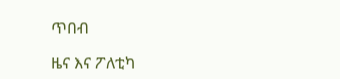ጥበብ

ዜና እና ፖለቲካ